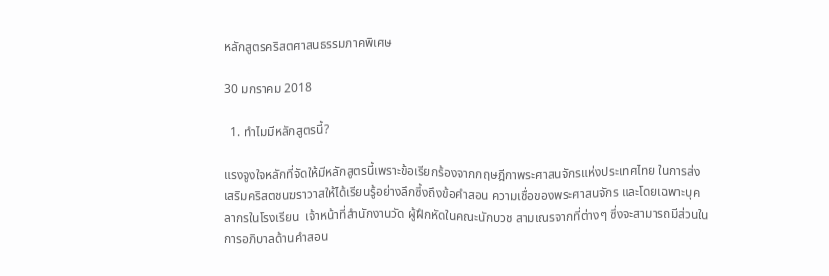หลักสูตรคริสตศาสนธรรมภาคพิเศษ

30 มกราคม 2018

  1. ทำไมมีหลักสูตรนี้?

แรงจูงใจหลักที่จัดให้มีหลักสูตรนี้เพราะข้อเรียกร้องจากกฤษฎีกาพระศาสนจักรแห่งประเทศไทย ในการส่งเสริมคริสตชนฆราวาสให้ได้เรียนรู้อย่างลึกซึ้งถึงข้อคำสอน ความเชื่อของพระศาสนจักร และโดยเฉพาะบุคลากรในโรงเรียน  เจ้าหน้าที่สำนักงานวัด ผู้ฝึกหัดในคณะนักบวช สามเณรจากที่ต่างๆ ซึ่งจะสามารถมีส่วนในการอภิบาลด้านคำสอน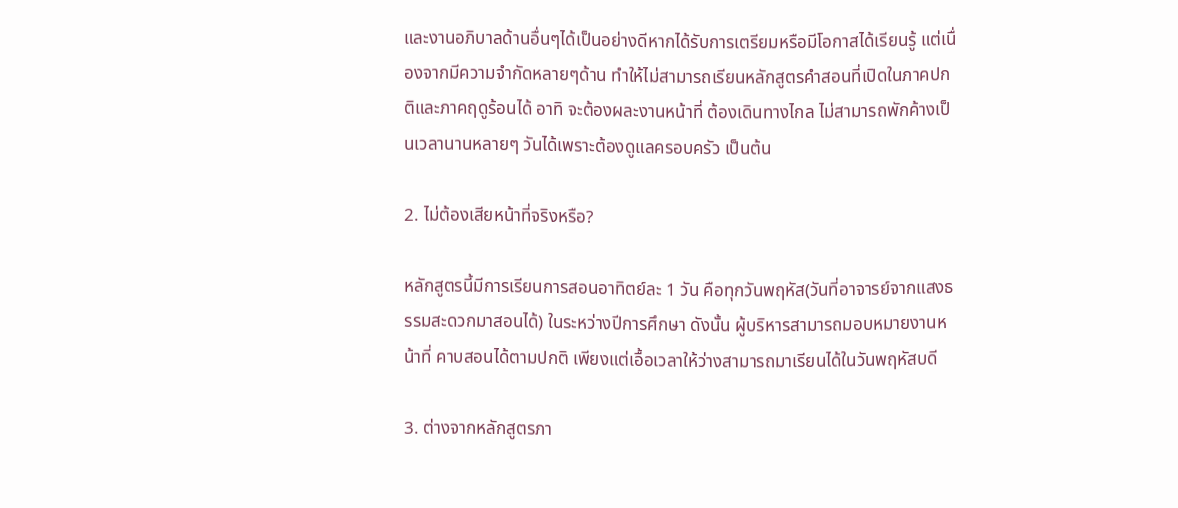และงานอภิบาลด้านอื่นๆได้เป็นอย่างดีหากได้รับการเตรียมหรือมีโอกาสได้เรียนรู้ แต่เนื่องจากมีความจำกัดหลายๆด้าน ทำให้ไม่สามารถเรียนหลักสูตรคำสอนที่เปิดในภาคปกติและภาคฤดูร้อนได้ อาทิ จะต้องผละงานหน้าที่ ต้องเดินทางไกล ไม่สามารถพักค้างเป็นเวลานานหลายๆ วันได้เพราะต้องดูแลครอบครัว เป็นต้น

2. ไม่ต้องเสียหน้าที่จริงหรือ?

หลักสูตรนี้มีการเรียนการสอนอาทิตย์ละ 1 วัน คือทุกวันพฤหัส(วันที่อาจารย์จากแสงธรรมสะดวกมาสอนได้) ในระหว่างปีการศึกษา ดังนั้น ผู้บริหารสามารถมอบหมายงานหน้าที่ คาบสอนได้ตามปกติ เพียงแต่เอื้อเวลาให้ว่างสามารถมาเรียนได้ในวันพฤหัสบดี

3. ต่างจากหลักสูตรภา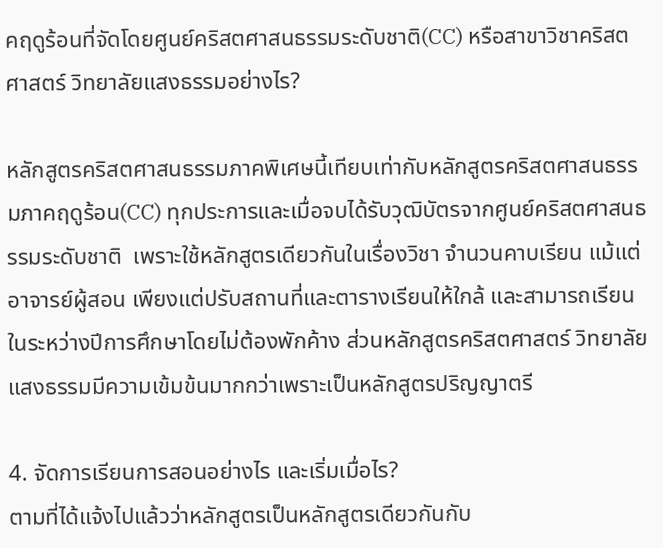คฤดูร้อนที่จัดโดยศูนย์คริสตศาสนธรรมระดับชาติ(CC) หรือสาขาวิชาคริสตศาสตร์ วิทยาลัยแสงธรรมอย่างไร?

หลักสูตรคริสตศาสนธรรมภาคพิเศษนี้เทียบเท่ากับหลักสูตรคริสตศาสนธรรมภาคฤดูร้อน(CC) ทุกประการและเมื่อจบได้รับวุฒิบัตรจากศูนย์คริสตศาสนธรรมระดับชาติ  เพราะใช้หลักสูตรเดียวกันในเรื่องวิชา จำนวนคาบเรียน แม้แต่อาจารย์ผู้สอน เพียงแต่ปรับสถานที่และตารางเรียนให้ใกล้ และสามารถเรียนในระหว่างปีการศึกษาโดยไม่ต้องพักค้าง ส่วนหลักสูตรคริสตศาสตร์ วิทยาลัยแสงธรรมมีความเข้มข้นมากกว่าเพราะเป็นหลักสูตรปริญญาตรี

4. จัดการเรียนการสอนอย่างไร และเริ่มเมื่อไร?
ตามที่ได้แจ้งไปแล้วว่าหลักสูตรเป็นหลักสูตรเดียวกันกับ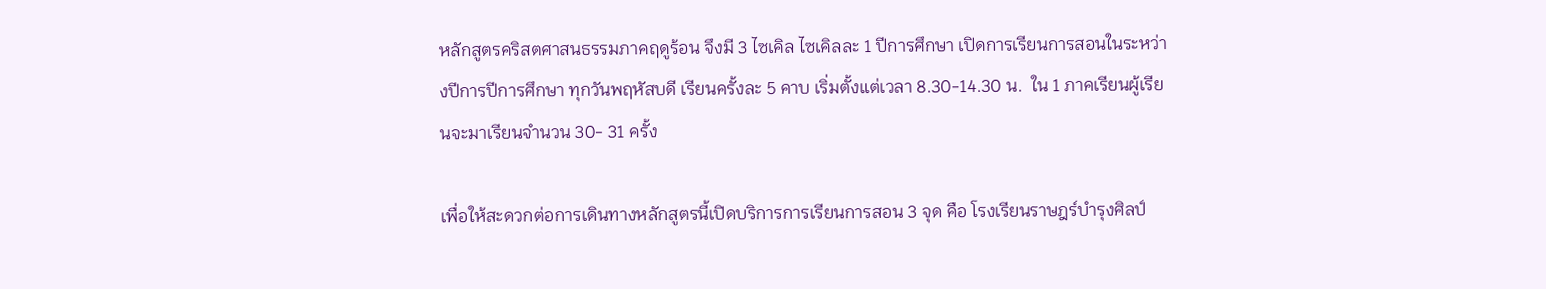หลักสูตรคริสตศาสนธรรมภาคฤดูร้อน จึงมี 3 ไซเคิล ไซเคิลละ 1 ปีการศึกษา เปิดการเรียนการสอนในระหว่างปีการปีการศึกษา ทุกวันพฤหัสบดี เรียนครั้งละ 5 คาบ เริ่มตั้งแต่เวลา 8.30-14.30 น.  ใน 1 ภาคเรียนผู้เรียนจะมาเรียนจำนวน 30- 31 ครั้ง

เพื่อให้สะดวกต่อการเดินทางหลักสูตรนี้เปิดบริการการเรียนการสอน 3 จุด คือ โรงเรียนราษฎร์บำรุงศิลป์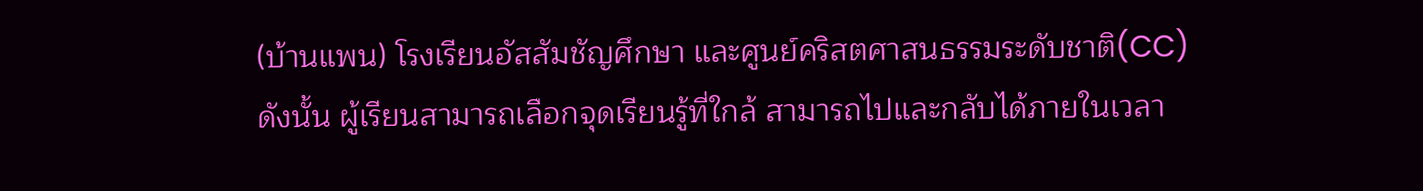(บ้านแพน) โรงเรียนอัสสัมชัญศึกษา และศูนย์คริสตศาสนธรรมระดับชาติ(CC) ดังนั้น ผู้เรียนสามารถเลือกจุดเรียนรู้ที่ใกล้ สามารถไปและกลับได้ภายในเวลา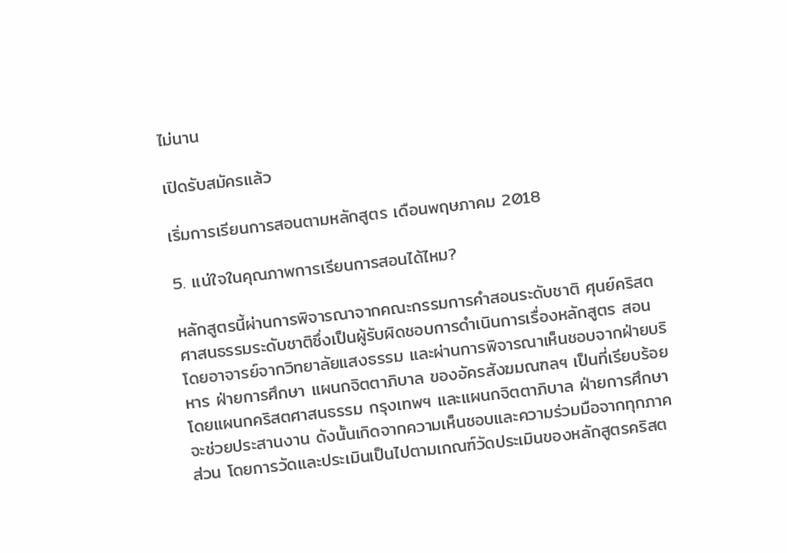ไม่นาน

เปิดรับสมัครแล้ว

เริ่มการเรียนการสอนตามหลักสูตร เดือนพฤษภาคม 2018

5. แน่ใจในคุณภาพการเรียนการสอนได้ไหม?

หลักสูตรนี้ผ่านการพิจารณาจากคณะกรรมการคำสอนระดับชาติ ศุนย์คริสตศาสนธรรมระดับชาติซึ่งเป็นผู้รับผิดชอบการดำเนินการเรื่องหลักสูตร สอนโดยอาจารย์จากวิทยาลัยแสงธรรม และผ่านการพิจารณาเห็นชอบจากฝ่ายบริหาร ฝ่ายการศึกษา แผนกจิตตาภิบาล ของอัครสังฆมณฑลฯ เป็นที่เรียบร้อย โดยแผนกคริสตศาสนธรรม กรุงเทพฯ และแผนกจิตตาภิบาล ฝ่ายการศึกษาจะช่วยประสานงาน ดังนั้นเกิดจากความเห็นชอบและความร่วมมือจากทุกภาคส่วน โดยการวัดและประเมินเป็นไปตามเกณฑ์วัดประเมินของหลักสูตรคริสต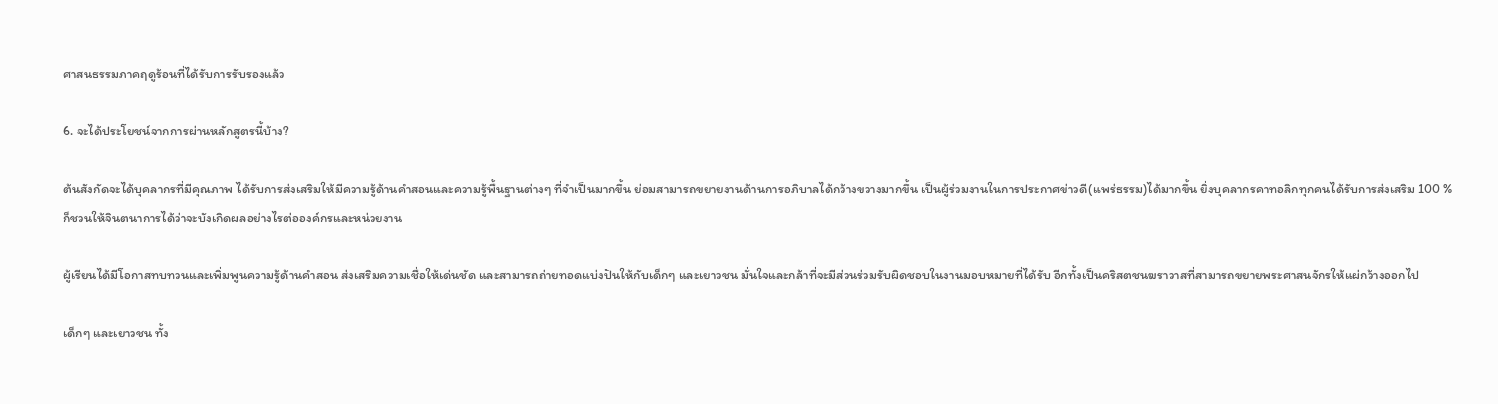ศาสนธรรมภาคฤดูร้อนที่ได้รับการรับรองแล้ว

6. จะได้ประโยชน์จากการผ่านหลักสูตรนี้บ้าง?

ต้นสังกัดจะได้บุคลากรที่มีคุณภาพ ได้รับการส่งเสริมให้มีความรู้ด้านคำสอนและความรู้พื้นฐานต่างๆ ที่จำเป็นมากขึ้น ย่อมสามารถขยายงานด้านการอภิบาลได้กว้างขวางมากขึ้น เป็นผู้ร่วมงานในการประกาศข่าวดี(แพร่ธรรม)ได้มากขึ้น ยิ่งบุคลากรคาทอลิกทุกคนได้รับการส่งเสริม 100 % ก็ชวนให้จินตนาการได้ว่าจะบังเกิดผลอย่างไรต่อองค์กรและหน่วยงาน

ผู้เรียนได้มีโอกาสทบทวนและเพิ่มพูนความรู้ด้านคำสอน ส่งเสริมความเชื่อให้เด่นชัด และสามารถถ่ายทอดแบ่งปันให้กับเด็กๆ และเยาวชน มั่นใจและกล้าที่จะมีส่วนร่วมรับผิดชอบในงานมอบหมายที่ได้รับ อีกทั้งเป็นคริสตชนฆราวาสที่สามารถขยายพระศาสนจักรให้แผ่กว้างออกไป

เด็กๆ และเยาวชน ทั้ง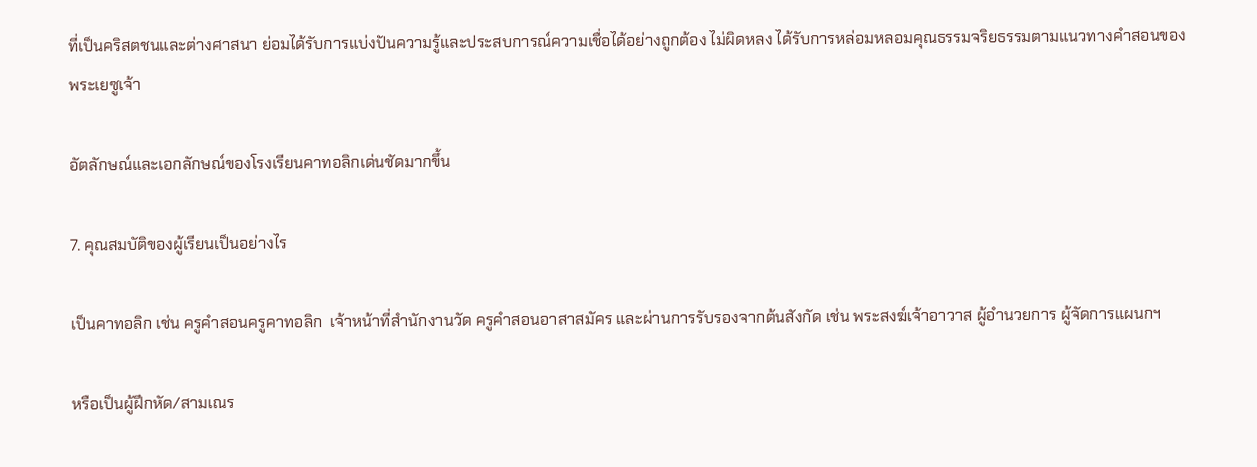ที่เป็นคริสตชนและต่างศาสนา ย่อมได้รับการแบ่งปันความรู้และประสบการณ์ความเชื่อได้อย่างถูกต้อง ไม่ผิดหลง ได้รับการหล่อมหลอมคุณธรรมจริยธรรมตามแนวทางคำสอนของพระเยซูเจ้า

อัตลักษณ์และเอกลักษณ์ของโรงเรียนคาทอลิกเด่นชัดมากขึ้น

7. คุณสมบัติของผู้เรียนเป็นอย่างไร

เป็นคาทอลิก เช่น ครูคำสอนครูคาทอลิก  เจ้าหน้าที่สำนักงานวัด ครูคำสอนอาสาสมัคร และผ่านการรับรองจากต้นสังกัด เช่น พระสงฆ์เจ้าอาวาส ผู้อำนวยการ ผู้จัดการแผนกฯ

หรือเป็นผู้ฝึกหัด/สามเณร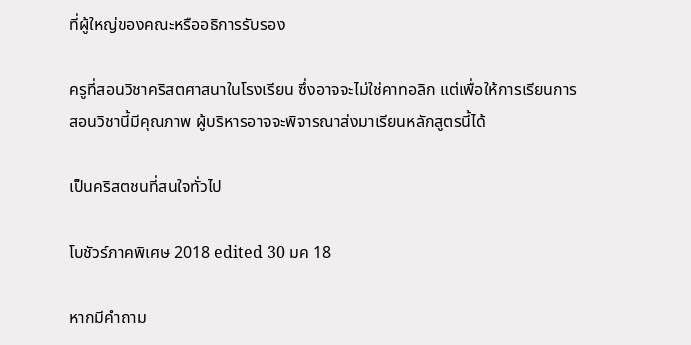ที่ผู้ใหญ่ของคณะหรืออธิการรับรอง

ครูที่สอนวิชาคริสตศาสนาในโรงเรียน ซึ่งอาจจะไม่ใช่คาทอลิก แต่เพื่อให้การเรียนการสอนวิชานี้มีคุณภาพ ผู้บริหารอาจจะพิจารณาส่งมาเรียนหลักสูตรนี้ได้

เป็นคริสตชนที่สนใจทั่วไป

โบชัวร์ภาคพิเศษ 2018 edited 30 มค 18

หากมีคำถาม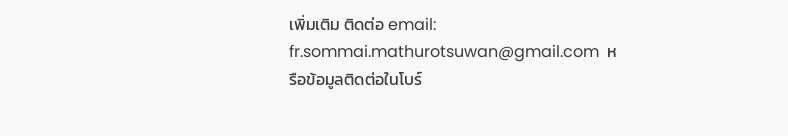เพิ่มเติม ติดต่อ email: fr.sommai.mathurotsuwan@gmail.com  หรือข้อมูลติดต่อในโบร์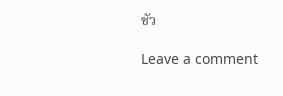ชัว

Leave a comment